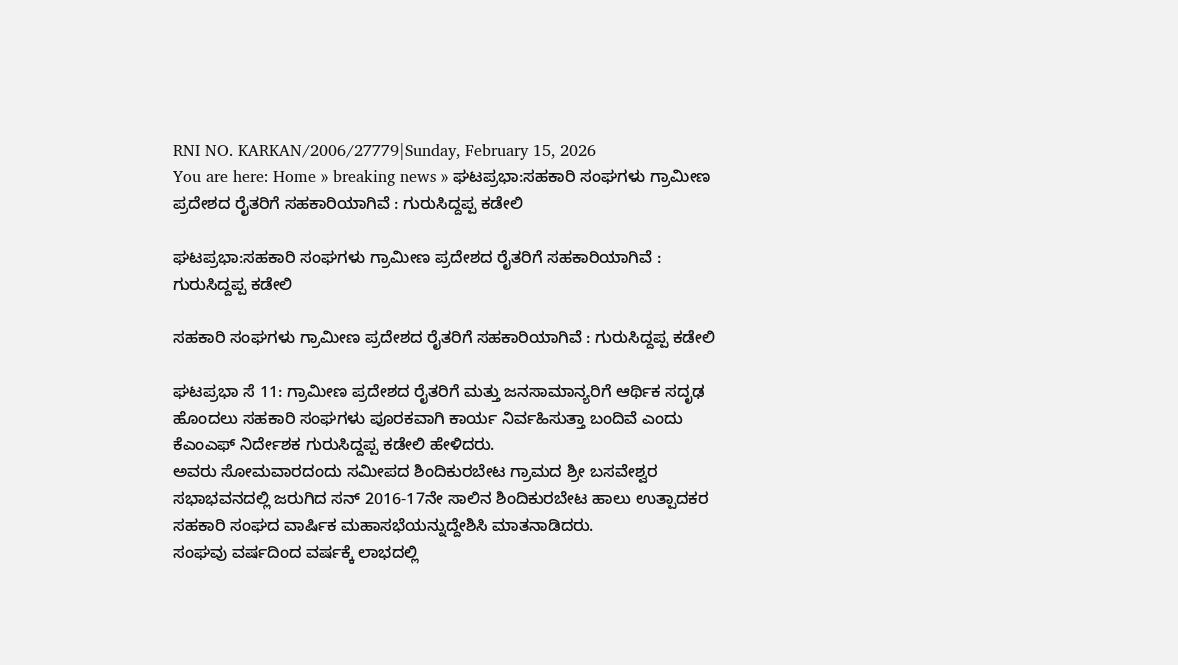RNI NO. KARKAN/2006/27779|Sunday, February 15, 2026
You are here: Home » breaking news » ಘಟಪ್ರಭಾ:ಸಹಕಾರಿ ಸಂಘಗಳು ಗ್ರಾಮೀಣ ಪ್ರದೇಶದ ರೈತರಿಗೆ ಸಹಕಾರಿಯಾಗಿವೆ : ಗುರುಸಿದ್ದಪ್ಪ ಕಡೇಲಿ

ಘಟಪ್ರಭಾ:ಸಹಕಾರಿ ಸಂಘಗಳು ಗ್ರಾಮೀಣ ಪ್ರದೇಶದ ರೈತರಿಗೆ ಸಹಕಾರಿಯಾಗಿವೆ : ಗುರುಸಿದ್ದಪ್ಪ ಕಡೇಲಿ

ಸಹಕಾರಿ ಸಂಘಗಳು ಗ್ರಾಮೀಣ ಪ್ರದೇಶದ ರೈತರಿಗೆ ಸಹಕಾರಿಯಾಗಿವೆ : ಗುರುಸಿದ್ದಪ್ಪ ಕಡೇಲಿ

ಘಟಪ್ರಭಾ ಸೆ 11: ಗ್ರಾಮೀಣ ಪ್ರದೇಶದ ರೈತರಿಗೆ ಮತ್ತು ಜನಸಾಮಾನ್ಯರಿಗೆ ಆರ್ಥಿಕ ಸದೃಢ ಹೊಂದಲು ಸಹಕಾರಿ ಸಂಘಗಳು ಪೂರಕವಾಗಿ ಕಾರ್ಯ ನಿರ್ವಹಿಸುತ್ತಾ ಬಂದಿವೆ ಎಂದು ಕೆಎಂಎಫ್ ನಿರ್ದೇಶಕ ಗುರುಸಿದ್ದಪ್ಪ ಕಡೇಲಿ ಹೇಳಿದರು.
ಅವರು ಸೋಮವಾರದಂದು ಸಮೀಪದ ಶಿಂದಿಕುರಬೇಟ ಗ್ರಾಮದ ಶ್ರೀ ಬಸವೇಶ್ವರ ಸಭಾಭವನದಲ್ಲಿ ಜರುಗಿದ ಸನ್ 2016-17ನೇ ಸಾಲಿನ ಶಿಂದಿಕುರಬೇಟ ಹಾಲು ಉತ್ಪಾದಕರ ಸಹಕಾರಿ ಸಂಘದ ವಾರ್ಷಿಕ ಮಹಾಸಭೆಯನ್ನುದ್ದೇಶಿಸಿ ಮಾತನಾಡಿದರು.
ಸಂಘವು ವರ್ಷದಿಂದ ವರ್ಷಕ್ಕೆ ಲಾಭದಲ್ಲಿ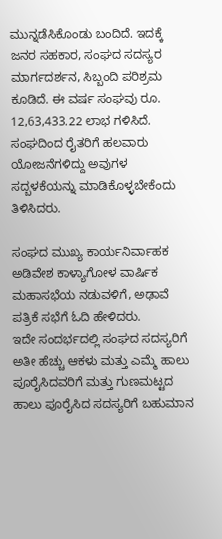ಮುನ್ನಡೆಸಿಕೊಂಡು ಬಂದಿದೆ. ಇದಕ್ಕೆ ಜನರ ಸಹಕಾರ, ಸಂಘದ ಸದಸ್ಯರ ಮಾರ್ಗದರ್ಶನ, ಸಿಬ್ಬಂದಿ ಪರಿಶ್ರಮ ಕೂಡಿದೆ. ಈ ವರ್ಷ ಸಂಘವು ರೂ. 12,63,433.22 ಲಾಭ ಗಳಿಸಿದೆ. ಸಂಘದಿಂದ ರೈತರಿಗೆ ಹಲವಾರು ಯೋಜನೆಗಳಿದ್ದು ಅವುಗಳ ಸದ್ಬಳಕೆಯನ್ನು ಮಾಡಿಕೊಳ್ಳಬೇಕೆಂದು ತಿಳಿಸಿದರು.

ಸಂಘದ ಮುಖ್ಯ ಕಾರ್ಯನಿರ್ವಾಹಕ ಅಡಿವೇಶ ಕಾಳ್ಯಾಗೋಳ ವಾರ್ಷಿಕ ಮಹಾಸಭೆಯ ನಡುವಳಿಗೆ, ಅಢಾವೆ ಪತ್ರಿಕೆ ಸಭೆಗೆ ಓದಿ ಹೇಳಿದರು.
ಇದೇ ಸಂದರ್ಭದಲ್ಲಿ ಸಂಘದ ಸದಸ್ಯರಿಗೆ ಅತೀ ಹೆಚ್ಚು ಆಕಳು ಮತ್ತು ಎಮ್ಮೆ ಹಾಲು ಪೂರೈಸಿದವರಿಗೆ ಮತ್ತು ಗುಣಮಟ್ಟದ ಹಾಲು ಪೂರೈಸಿದ ಸದಸ್ಯರಿಗೆ ಬಹುಮಾನ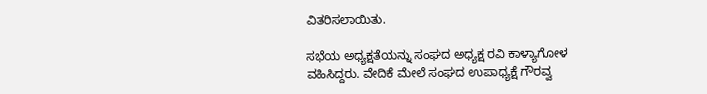ವಿತರಿಸಲಾಯಿತು.

ಸಭೆಯ ಅಧ್ಯಕ್ಷತೆಯನ್ನು ಸಂಘದ ಅಧ್ಯಕ್ಷ ರವಿ ಕಾಳ್ಯಾಗೋಳ ವಹಿಸಿದ್ದರು. ವೇದಿಕೆ ಮೇಲೆ ಸಂಘದ ಉಪಾಧ್ಯಕ್ಷೆ ಗೌರವ್ವ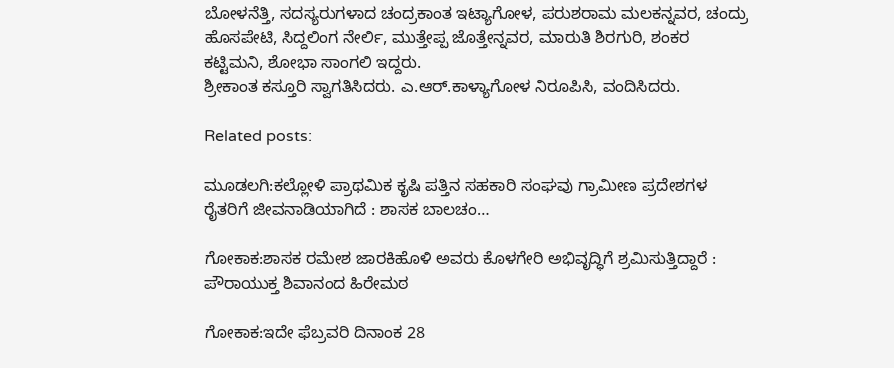ಬೋಳನೆತ್ತಿ, ಸದಸ್ಯರುಗಳಾದ ಚಂದ್ರಕಾಂತ ಇಟ್ಯಾಗೋಳ, ಪರುಶರಾಮ ಮಲಕನ್ನವರ, ಚಂದ್ರು ಹೊಸಪೇಟಿ, ಸಿದ್ದಲಿಂಗ ನೇರ್ಲಿ, ಮುತ್ತೇಪ್ಪ ಜೊತ್ತೇನ್ನವರ, ಮಾರುತಿ ಶಿರಗುರಿ, ಶಂಕರ ಕಟ್ಟಿಮನಿ, ಶೋಭಾ ಸಾಂಗಲಿ ಇದ್ದರು.
ಶ್ರೀಕಾಂತ ಕಸ್ತೂರಿ ಸ್ವಾಗತಿಸಿದರು. ಎ.ಆರ್.ಕಾಳ್ಯಾಗೋಳ ನಿರೂಪಿಸಿ, ವಂದಿಸಿದರು.

Related posts:

ಮೂಡಲಗಿ:ಕಲ್ಲೋಳಿ ಪ್ರಾಥಮಿಕ ಕೃಷಿ ಪತ್ತಿನ ಸಹಕಾರಿ ಸಂಘವು ಗ್ರಾಮೀಣ ಪ್ರದೇಶಗಳ ರೈತರಿಗೆ ಜೀವನಾಡಿಯಾಗಿದೆ : ಶಾಸಕ ಬಾಲಚಂ…

ಗೋಕಾಕ:ಶಾಸಕ ರಮೇಶ ಜಾರಕಿಹೊಳಿ ಅವರು ಕೊಳಗೇರಿ ಅಭಿವೃದ್ಧಿಗೆ ಶ್ರಮಿಸುತ್ತಿದ್ದಾರೆ : ಪೌರಾಯುಕ್ತ ಶಿವಾನಂದ ಹಿರೇಮಠ

ಗೋಕಾಕ:ಇದೇ ಫೆಬ್ರವರಿ ದಿನಾಂಕ 28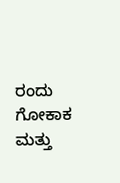ರಂದು ಗೋಕಾಕ ಮತ್ತು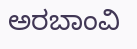ಅರಬಾಂವಿ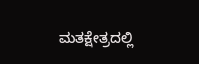ಮತಕ್ಷೇತ್ರದಲ್ಲಿ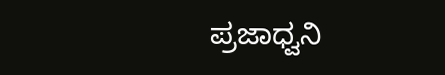ಪ್ರಜಾಧ್ವನಿ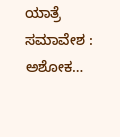ಯಾತ್ರೆ ಸಮಾವೇಶ : ಅಶೋಕ…